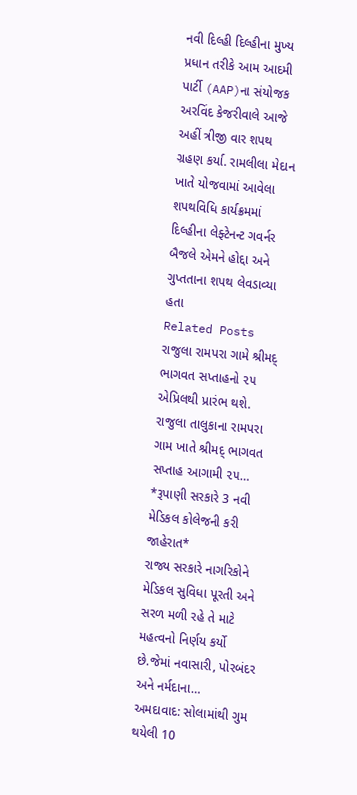નવી દિલ્હી દિલ્હીના મુખ્ય પ્રધાન તરીકે આમ આદમી પાર્ટી (AAP)ના સંયોજક અરવિંદ કેજરીવાલે આજે અહીં ત્રીજી વાર શપથ ગ્રહણ કર્યા. રામલીલા મેદાન ખાતે યોજવામાં આવેલા શપથવિધિ કાર્યક્રમમાં દિલ્હીના લેફ્ટેનન્ટ ગવર્નર બૈજલે એમને હોદ્દા અને ગુપ્તતાના શપથ લેવડાવ્યા હતા
Related Posts
રાજુલા રામપરા ગામે શ્રીમદ્ ભાગવત સપ્તાહનો ૨૫ એપ્રિલથી પ્રારંભ થશે. રાજુલા તાલુકાના રામપરા ગામ ખાતે શ્રીમદ્ ભાગવત સપ્તાહ આગામી ૨૫…
*રૂપાણી સરકારે 3 નવી મેડિકલ કોલેજની કરી જાહેરાત*
રાજ્ય સરકારે નાગરિકોને મેડિકલ સુવિધા પૂરતી અને સરળ મળી રહે તે માટે મહત્વનો નિર્ણય કર્યો છે.જેમાં નવાસારી, પોરબંદર અને નર્મદાના…
અમદાવાદ: સોલામાંથી ગુમ થયેલી 10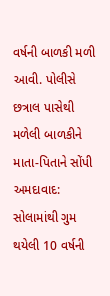વર્ષની બાળકી મળી આવી. પોલીસે છત્રાલ પાસેથી મળેલી બાળકીને માતા-પિતાને સોંપી
અમદાવાદ: સોલામાંથી ગુમ થયેલી 10 વર્ષની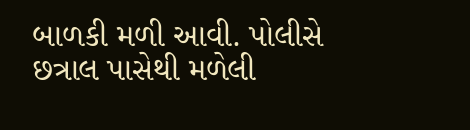બાળકી મળી આવી. પોલીસે છત્રાલ પાસેથી મળેલી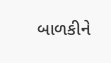બાળકીને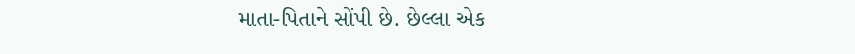માતા-પિતાને સોંપી છે. છેલ્લા એક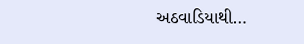અઠવાડિયાથી…